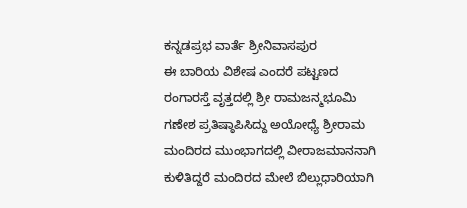ಕನ್ನಡಪ್ರಭ ವಾರ್ತೆ ಶ್ರೀನಿವಾಸಪುರ
ಈ ಬಾರಿಯ ವಿಶೇಷ ಎಂದರೆ ಪಟ್ಟಣದ ರಂಗಾರಸ್ತೆ ವೃತ್ತದಲ್ಲಿ ಶ್ರೀ ರಾಮಜನ್ಮಭೂಮಿ ಗಣೇಶ ಪ್ರತಿಷ್ಠಾಪಿಸಿದ್ದು ಅಯೋಧ್ಯೆ ಶ್ರೀರಾಮ ಮಂದಿರದ ಮುಂಭಾಗದಲ್ಲಿ ವೀರಾಜಮಾನನಾಗಿ ಕುಳಿತಿದ್ದರೆ ಮಂದಿರದ ಮೇಲೆ ಬಿಲ್ಲುಧಾರಿಯಾಗಿ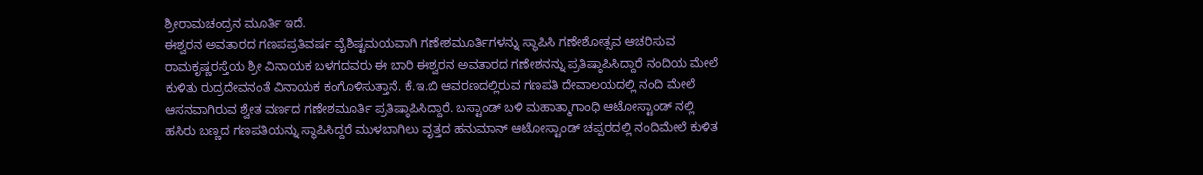ಶ್ರೀರಾಮಚಂದ್ರನ ಮೂರ್ತಿ ಇದೆ.
ಈಶ್ವರನ ಅವತಾರದ ಗಣಪಪ್ರತಿವರ್ಷ ವೈಶಿಷ್ಟಮಯವಾಗಿ ಗಣೇಶಮೂರ್ತಿಗಳನ್ನು ಸ್ಥಾಪಿಸಿ ಗಣೇಶೋತ್ಸವ ಆಚರಿಸುವ ರಾಮಕೃಷ್ಣರಸ್ತೆಯ ಶ್ರೀ ವಿನಾಯಕ ಬಳಗದವರು ಈ ಬಾರಿ ಈಶ್ವರನ ಅವತಾರದ ಗಣೇಶನನ್ನು ಪ್ರತಿಷ್ಠಾಪಿಸಿದ್ದಾರೆ ನಂದಿಯ ಮೇಲೆ ಕುಳಿತು ರುದ್ರದೇವನಂತೆ ವಿನಾಯಕ ಕಂಗೊಳಿಸುತ್ತಾನೆ. ಕೆ.ಇ.ಬಿ ಆವರಣದಲ್ಲಿರುವ ಗಣಪತಿ ದೇವಾಲಯದಲ್ಲಿ ನಂದಿ ಮೇಲೆ ಆಸನವಾಗಿರುವ ಶ್ವೇತ ವರ್ಣದ ಗಣೇಶಮೂರ್ತಿ ಪ್ರತಿಷ್ಠಾಪಿಸಿದ್ದಾರೆ. ಬಸ್ಟಾಂಡ್ ಬಳಿ ಮಹಾತ್ಮಾಗಾಂಧಿ ಆಟೋಸ್ಟಾಂಡ್ ನಲ್ಲಿ ಹಸಿರು ಬಣ್ಣದ ಗಣಪತಿಯನ್ನು ಸ್ಥಾಪಿಸಿದ್ದರೆ ಮುಳಬಾಗಿಲು ವೃತ್ತದ ಹನುಮಾನ್ ಆಟೋಸ್ಟಾಂಡ್ ಚಪ್ಪರದಲ್ಲಿ ನಂದಿಮೇಲೆ ಕುಳಿತ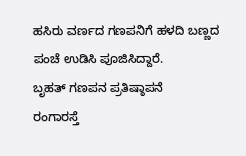ಹಸಿರು ವರ್ಣದ ಗಣಪನಿಗೆ ಹಳದಿ ಬಣ್ಣದ ಪಂಚೆ ಉಡಿಸಿ ಪೂಜಿಸಿದ್ದಾರೆ.
ಬೃಹತ್ ಗಣಪನ ಪ್ರತಿಷ್ಠಾಪನೆ
ರಂಗಾರಸ್ತೆ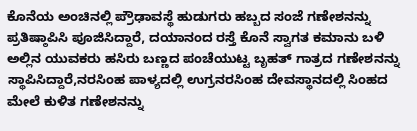ಕೊನೆಯ ಅಂಚಿನಲ್ಲಿ ಪ್ರೌಢಾವಸ್ಥೆ ಹುಡುಗರು ಹಬ್ಬದ ಸಂಜೆ ಗಣೇಶನನ್ನು ಪ್ರತಿಷ್ಠಾಪಿಸಿ ಪೂಜಿಸಿದ್ದಾರೆ, ದಯಾನಂದ ರಸ್ತೆ ಕೊನೆ ಸ್ವಾಗತ ಕಮಾನು ಬಳಿ ಅಲ್ಲಿನ ಯುವಕರು ಹಸಿರು ಬಣ್ಣದ ಪಂಚೆಯುಟ್ಟ ಬೃಹತ್ ಗಾತ್ರದ ಗಣೇಶನನ್ನು ಸ್ಥಾಪಿಸಿದ್ದಾರೆ,ನರಸಿಂಹ ಪಾಳ್ಯದಲ್ಲಿ ಉಗ್ರನರಸಿಂಹ ದೇವಸ್ಥಾನದಲ್ಲಿ ಸಿಂಹದ ಮೇಲೆ ಕುಳಿತ ಗಣೇಶನನ್ನು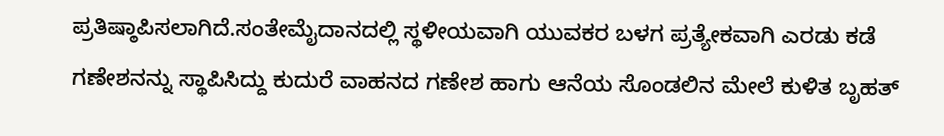ಪ್ರತಿಷ್ಠಾಪಿಸಲಾಗಿದೆ.ಸಂತೇಮೈದಾನದಲ್ಲಿ ಸ್ಥಳೀಯವಾಗಿ ಯುವಕರ ಬಳಗ ಪ್ರತ್ಯೇಕವಾಗಿ ಎರಡು ಕಡೆ ಗಣೇಶನನ್ನು ಸ್ಥಾಪಿಸಿದ್ದು ಕುದುರೆ ವಾಹನದ ಗಣೇಶ ಹಾಗು ಆನೆಯ ಸೊಂಡಲಿನ ಮೇಲೆ ಕುಳಿತ ಬೃಹತ್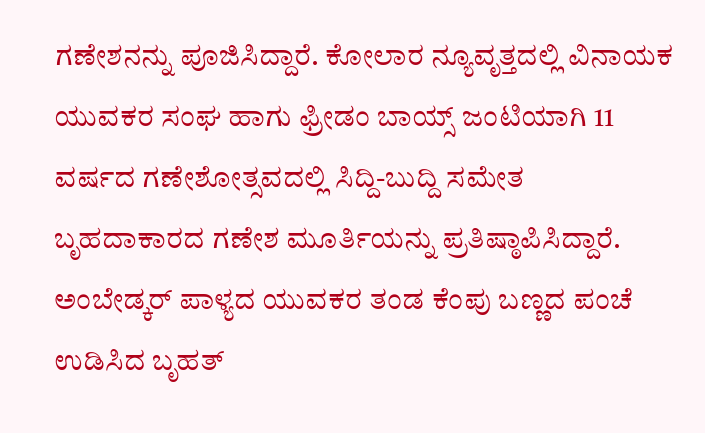ಗಣೇಶನನ್ನು ಪೂಜಿಸಿದ್ದಾರೆ. ಕೋಲಾರ ನ್ಯೂವೃತ್ತದಲ್ಲಿ ವಿನಾಯಕ ಯುವಕರ ಸಂಘ ಹಾಗು ಫ್ರೀಡಂ ಬಾಯ್ಸ್ ಜಂಟಿಯಾಗಿ 11 ವರ್ಷದ ಗಣೇಶೋತ್ಸವದಲ್ಲಿ ಸಿದ್ದಿ-ಬುದ್ದಿ ಸಮೇತ ಬೃಹದಾಕಾರದ ಗಣೇಶ ಮೂರ್ತಿಯನ್ನು ಪ್ರತಿಷ್ಠಾಪಿಸಿದ್ದಾರೆ. ಅಂಬೇಡ್ಕರ್ ಪಾಳ್ಯದ ಯುವಕರ ತಂಡ ಕೆಂಪು ಬಣ್ಣದ ಪಂಚೆ ಉಡಿಸಿದ ಬೃಹತ್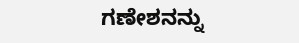ಗಣೇಶನನ್ನು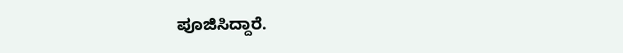ಪೂಜಿಸಿದ್ದಾರೆ.